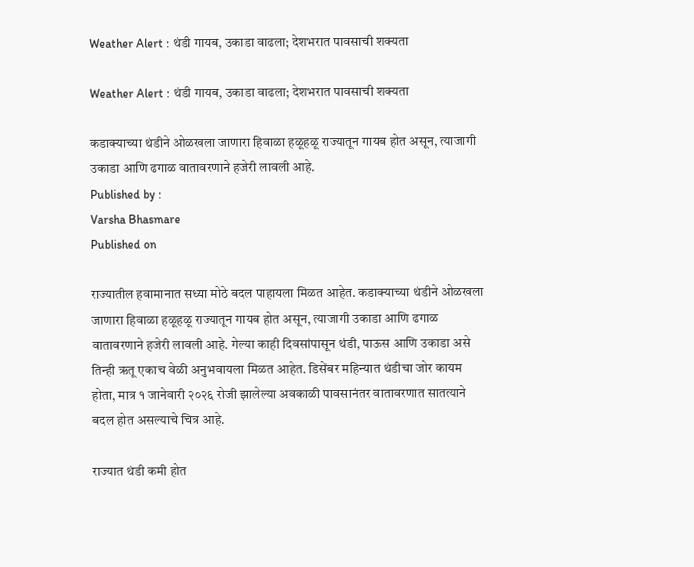Weather Alert : थंडी गायब, उकाडा वाढला; देशभरात पावसाची शक्यता

Weather Alert : थंडी गायब, उकाडा वाढला; देशभरात पावसाची शक्यता

कडाक्याच्या थंडीने ओळखला जाणारा हिवाळा हळूहळू राज्यातून गायब होत असून, त्याजागी उकाडा आणि ढगाळ वातावरणाने हजेरी लावली आहे.
Published by :
Varsha Bhasmare
Published on

राज्यातील हवामानात सध्या मोठे बदल पाहायला मिळत आहेत. कडाक्याच्या थंडीने ओळखला जाणारा हिवाळा हळूहळू राज्यातून गायब होत असून, त्याजागी उकाडा आणि ढगाळ वातावरणाने हजेरी लावली आहे. गेल्या काही दिवसांपासून थंडी, पाऊस आणि उकाडा असे तिन्ही ऋतू एकाच वेळी अनुभवायला मिळत आहेत. डिसेंबर महिन्यात थंडीचा जोर कायम होता, मात्र १ जानेवारी २०२६ रोजी झालेल्या अवकाळी पावसानंतर वातावरणात सातत्याने बदल होत असल्याचे चित्र आहे.

राज्यात थंडी कमी होत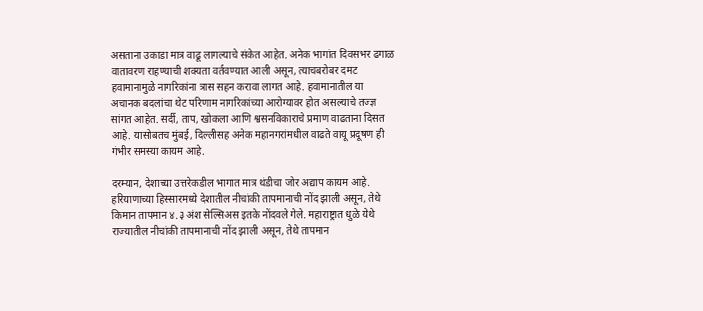असताना उकाडा मात्र वाढू लागल्याचे संकेत आहेत. अनेक भागांत दिवसभर ढगाळ वातावरण राहण्याची शक्यता वर्तवण्यात आली असून, त्याचबरोबर दमट हवामानामुळे नागरिकांना त्रास सहन करावा लागत आहे. हवामानातील या अचानक बदलांचा थेट परिणाम नागरिकांच्या आरोग्यावर होत असल्याचे तज्ज्ञ सांगत आहेत. सर्दी, ताप, खोकला आणि श्वसनविकाराचे प्रमाण वाढताना दिसत आहे. यासोबतच मुंबई, दिल्लीसह अनेक महानगरांमधील वाढते वायू प्रदूषण ही गंभीर समस्या कायम आहे.

दरम्यान, देशाच्या उत्तरेकडील भागात मात्र थंडीचा जोर अद्याप कायम आहे. हरियाणाच्या हिस्सारमध्ये देशातील नीचांकी तापमानाची नोंद झाली असून, तेथे किमान तापमान ४.३ अंश सेल्सिअस इतके नोंदवले गेले. महाराष्ट्रात धुळे येथे राज्यातील नीचांकी तापमानाची नोंद झाली असून, तेथे तापमान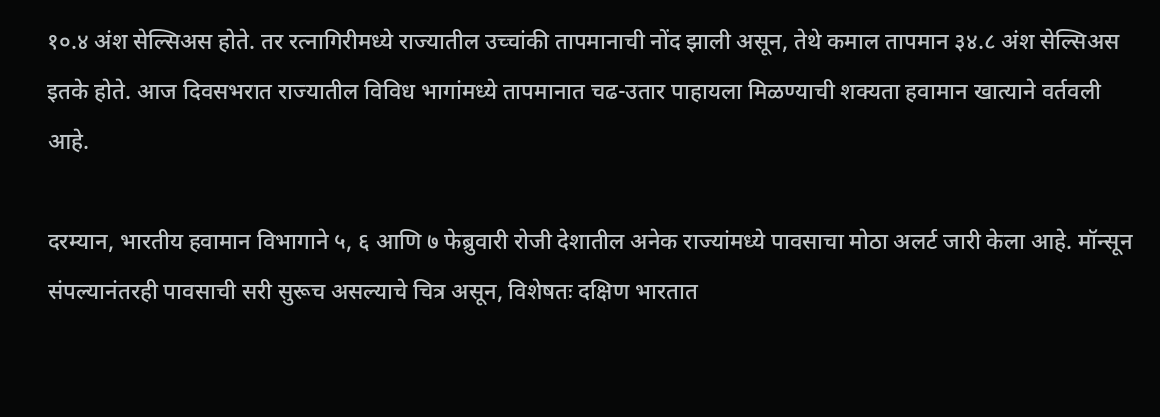१०.४ अंश सेल्सिअस होते. तर रत्नागिरीमध्ये राज्यातील उच्चांकी तापमानाची नोंद झाली असून, तेथे कमाल तापमान ३४.८ अंश सेल्सिअस इतके होते. आज दिवसभरात राज्यातील विविध भागांमध्ये तापमानात चढ-उतार पाहायला मिळण्याची शक्यता हवामान खात्याने वर्तवली आहे.

दरम्यान, भारतीय हवामान विभागाने ५, ६ आणि ७ फेब्रुवारी रोजी देशातील अनेक राज्यांमध्ये पावसाचा मोठा अलर्ट जारी केला आहे. मॉन्सून संपल्यानंतरही पावसाची सरी सुरूच असल्याचे चित्र असून, विशेषतः दक्षिण भारतात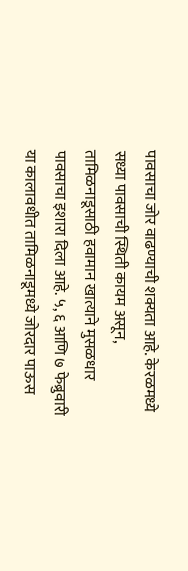पावसाचा जोर वाढण्याची शक्यता आहे. केरळमध्ये सध्या पावसाची स्थिती कायम असून, तामिळनाडूसाठी हवामान खात्याने मुसळधार पावसाचा इशारा दिला आहे. ५, ६ आणि ७ फेब्रुवारी या कालावधीत तामिळनाडूमध्ये जोरदार पाऊस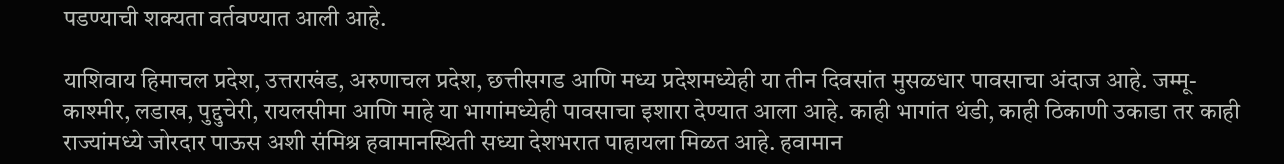पडण्याची शक्यता वर्तवण्यात आली आहे.

याशिवाय हिमाचल प्रदेश, उत्तराखंड, अरुणाचल प्रदेश, छत्तीसगड आणि मध्य प्रदेशमध्येही या तीन दिवसांत मुसळधार पावसाचा अंदाज आहे. जम्मू-काश्मीर, लडाख, पुद्दुचेरी, रायलसीमा आणि माहे या भागांमध्येही पावसाचा इशारा देण्यात आला आहे. काही भागांत थंडी, काही ठिकाणी उकाडा तर काही राज्यांमध्ये जोरदार पाऊस अशी संमिश्र हवामानस्थिती सध्या देशभरात पाहायला मिळत आहे. हवामान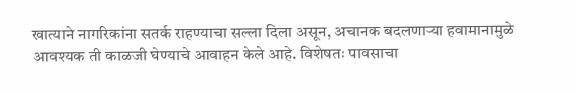खात्याने नागरिकांना सतर्क राहण्याचा सल्ला दिला असून, अचानक बदलणाऱ्या हवामानामुळे आवश्यक ती काळजी घेण्याचे आवाहन केले आहे. विशेषतः पावसाचा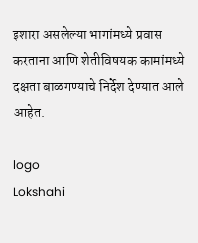इशारा असलेल्या भागांमध्ये प्रवास करताना आणि शेतीविषयक कामांमध्ये दक्षता बाळगण्याचे निर्देश देण्यात आले आहेत.

logo
Lokshahi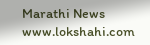Marathi News
www.lokshahi.com